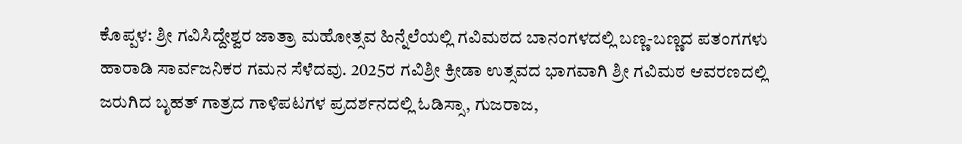ಕೊಪ್ಪಳ: ಶ್ರೀ ಗವಿಸಿದ್ದೇಶ್ವರ ಜಾತ್ರಾ ಮಹೋತ್ಸವ ಹಿನ್ನೆಲೆಯಲ್ಲಿ ಗವಿಮಠದ ಬಾನಂಗಳದಲ್ಲಿ ಬಣ್ಣ-ಬಣ್ಣದ ಪತಂಗಗಳು ಹಾರಾಡಿ ಸಾರ್ವಜನಿಕರ ಗಮನ ಸೆಳೆದವು. 2025ರ ಗವಿಶ್ರೀ ಕ್ರೀಡಾ ಉತ್ಸವದ ಭಾಗವಾಗಿ ಶ್ರೀ ಗವಿಮಠ ಆವರಣದಲ್ಲಿ ಜರುಗಿದ ಬೃಹತ್ ಗಾತ್ರದ ಗಾಳಿಪಟಗಳ ಪ್ರದರ್ಶನದಲ್ಲಿ ಓಡಿಸ್ಸಾ, ಗುಜರಾಜ,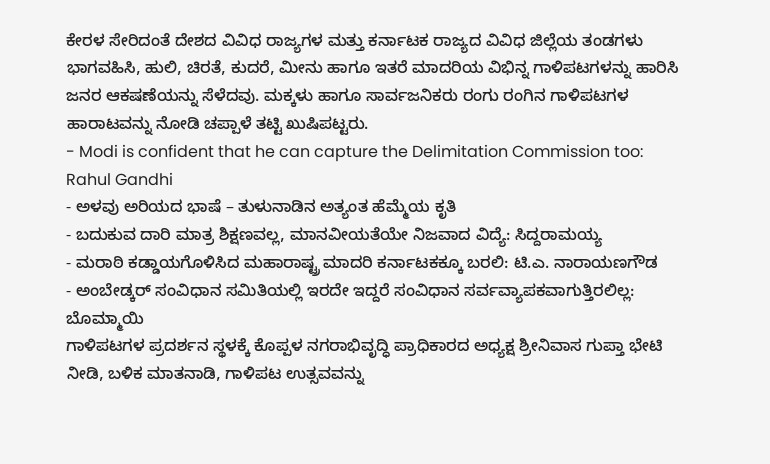ಕೇರಳ ಸೇರಿದಂತೆ ದೇಶದ ವಿವಿಧ ರಾಜ್ಯಗಳ ಮತ್ತು ಕರ್ನಾಟಕ ರಾಜ್ಯದ ವಿವಿಧ ಜಿಲ್ಲೆಯ ತಂಡಗಳು ಭಾಗವಹಿಸಿ, ಹುಲಿ, ಚಿರತೆ, ಕುದರೆ, ಮೀನು ಹಾಗೂ ಇತರೆ ಮಾದರಿಯ ವಿಭಿನ್ನ ಗಾಳಿಪಟಗಳನ್ನು ಹಾರಿಸಿ ಜನರ ಆಕಷಣೆಯನ್ನು ಸೆಳೆದವು. ಮಕ್ಕಳು ಹಾಗೂ ಸಾರ್ವಜನಿಕರು ರಂಗು ರಂಗಿನ ಗಾಳಿಪಟಗಳ ಹಾರಾಟವನ್ನು ನೋಡಿ ಚಪ್ಪಾಳೆ ತಟ್ಟಿ ಖುಷಿಪಟ್ಟರು.
- Modi is confident that he can capture the Delimitation Commission too: Rahul Gandhi
- ಅಳವು ಅರಿಯದ ಭಾಷೆ – ತುಳುನಾಡಿನ ಅತ್ಯಂತ ಹೆಮ್ಮೆಯ ಕೃತಿ
- ಬದುಕುವ ದಾರಿ ಮಾತ್ರ ಶಿಕ್ಷಣವಲ್ಲ, ಮಾನವೀಯತೆಯೇ ನಿಜವಾದ ವಿದ್ಯೆ: ಸಿದ್ದರಾಮಯ್ಯ
- ಮರಾಠಿ ಕಡ್ಡಾಯಗೊಳಿಸಿದ ಮಹಾರಾಷ್ಟ್ರ ಮಾದರಿ ಕರ್ನಾಟಕಕ್ಕೂ ಬರಲಿ: ಟಿ.ಎ. ನಾರಾಯಣಗೌಡ
- ಅಂಬೇಡ್ಕರ್ ಸಂವಿಧಾನ ಸಮಿತಿಯಲ್ಲಿ ಇರದೇ ಇದ್ದರೆ ಸಂವಿಧಾನ ಸರ್ವವ್ಯಾಪಕವಾಗುತ್ತಿರಲಿಲ್ಲ: ಬೊಮ್ಮಾಯಿ
ಗಾಳಿಪಟಗಳ ಪ್ರದರ್ಶನ ಸ್ಥಳಕ್ಕೆ ಕೊಪ್ಪಳ ನಗರಾಭಿವೃದ್ಧಿ ಪ್ರಾಧಿಕಾರದ ಅಧ್ಯಕ್ಷ ಶ್ರೀನಿವಾಸ ಗುಪ್ತಾ ಭೇಟಿ ನೀಡಿ, ಬಳಿಕ ಮಾತನಾಡಿ, ಗಾಳಿಪಟ ಉತ್ಸವವನ್ನು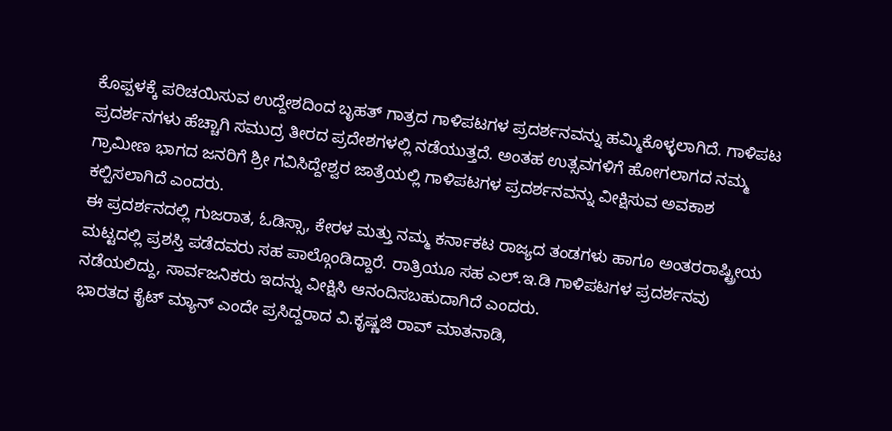ಕೊಪ್ಪಳಕ್ಕೆ ಪರಿಚಯಿಸುವ ಉದ್ದೇಶದಿಂದ ಬೃಹತ್ ಗಾತ್ರದ ಗಾಳಿಪಟಗಳ ಪ್ರದರ್ಶನವನ್ನು ಹಮ್ಮಿಕೊಳ್ಳಲಾಗಿದೆ. ಗಾಳಿಪಟ ಪ್ರದರ್ಶನಗಳು ಹೆಚ್ಚಾಗಿ ಸಮುದ್ರ ತೀರದ ಪ್ರದೇಶಗಳಲ್ಲಿ ನಡೆಯುತ್ತದೆ. ಅಂತಹ ಉತ್ಸವಗಳಿಗೆ ಹೋಗಲಾಗದ ನಮ್ಮ ಗ್ರಾಮೀಣ ಭಾಗದ ಜನರಿಗೆ ಶ್ರೀ ಗವಿಸಿದ್ದೇಶ್ವರ ಜಾತ್ರೆಯಲ್ಲಿ ಗಾಳಿಪಟಗಳ ಪ್ರದರ್ಶನವನ್ನು ವೀಕ್ಷಿಸುವ ಅವಕಾಶ ಕಲ್ಪಿಸಲಾಗಿದೆ ಎಂದರು.
ಈ ಪ್ರದರ್ಶನದಲ್ಲಿ ಗುಜರಾತ, ಓಡಿಸ್ಸಾ, ಕೇರಳ ಮತ್ತು ನಮ್ಮ ಕರ್ನಾಕಟ ರಾಜ್ಯದ ತಂಡಗಳು ಹಾಗೂ ಅಂತರರಾಷ್ಟ್ರೀಯ ಮಟ್ಟದಲ್ಲಿ ಪ್ರಶಸ್ತಿ ಪಡೆದವರು ಸಹ ಪಾಲ್ಗೊಂಡಿದ್ದಾರೆ. ರಾತ್ರಿಯೂ ಸಹ ಎಲ್.ಇ.ಡಿ ಗಾಳಿಪಟಗಳ ಪ್ರದರ್ಶನವು ನಡೆಯಲಿದ್ದು, ಸಾರ್ವಜನಿಕರು ಇದನ್ನು ವೀಕ್ಷಿಸಿ ಆನಂದಿಸಬಹುದಾಗಿದೆ ಎಂದರು.
ಭಾರತದ ಕೈಟ್ ಮ್ಯಾನ್ ಎಂದೇ ಪ್ರಸಿದ್ದರಾದ ವಿ.ಕೃಷ್ಣಜಿ ರಾವ್ ಮಾತನಾಡಿ,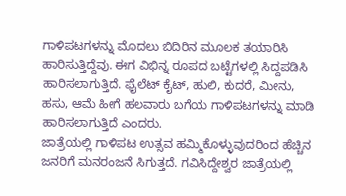ಗಾಳಿಪಟಗಳನ್ನು ಮೊದಲು ಬಿದಿರಿನ ಮೂಲಕ ತಯಾರಿಸಿ ಹಾರಿಸುತ್ತಿದ್ದೆವು. ಈಗ ವಿಭಿನ್ನ ರೂಪದ ಬಟ್ಟೆಗಳಲ್ಲಿ ಸಿದ್ದಪಡಿಸಿ ಹಾರಿಸಲಾಗುತ್ತಿದೆ. ಫೈಲೆಟ್ ಕೈಟ್, ಹುಲಿ, ಕುದರೆ, ಮೀನು, ಹಸು, ಆಮೆ ಹೀಗೆ ಹಲವಾರು ಬಗೆಯ ಗಾಳಿಪಟಗಳನ್ನು ಮಾಡಿ ಹಾರಿಸಲಾಗುತ್ತಿದೆ ಎಂದರು.
ಜಾತ್ರೆಯಲ್ಲಿ ಗಾಳಿಪಟ ಉತ್ಸವ ಹಮ್ಮಿಕೊಳ್ಳುವುದರಿಂದ ಹೆಚ್ಚಿನ ಜನರಿಗೆ ಮನರಂಜನೆ ಸಿಗುತ್ತದೆ. ಗವಿಸಿದ್ದೇಶ್ವರ ಜಾತ್ರೆಯಲ್ಲಿ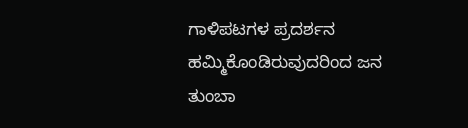ಗಾಳಿಪಟಗಳ ಪ್ರದರ್ಶನ ಹಮ್ಮಿಕೊಂಡಿರುವುದರಿಂದ ಜನ ತುಂಬಾ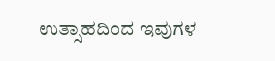ಉತ್ಸಾಹದಿಂದ ಇವುಗಳ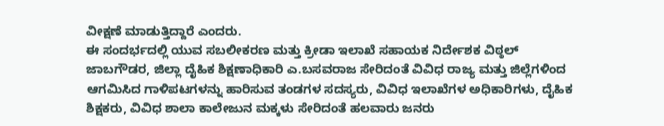ವೀಕ್ಷಣೆ ಮಾಡುತ್ತಿದ್ದಾರೆ ಎಂದರು.
ಈ ಸಂದರ್ಭದಲ್ಲಿ ಯುವ ಸಬಲೀಕರಣ ಮತ್ತು ಕ್ರೀಡಾ ಇಲಾಖೆ ಸಹಾಯಕ ನಿರ್ದೇಶಕ ವಿಠ್ಠಲ್ ಜಾಬಗೌಡರ, ಜಿಲ್ಲಾ ದೈಹಿಕ ಶಿಕ್ಷಣಾಧಿಕಾರಿ ಎ.ಬಸವರಾಜ ಸೇರಿದಂತೆ ವಿವಿಧ ರಾಜ್ಯ ಮತ್ತು ಜಿಲ್ಲೆಗಳಿಂದ ಆಗಮಿಸಿದ ಗಾಳಿಪಟಗಳನ್ನು ಹಾರಿಸುವ ತಂಡಗಳ ಸದಸ್ಯರು, ವಿವಿಧ ಇಲಾಖೆಗಳ ಅಧಿಕಾರಿಗಳು, ದೈಹಿಕ ಶಿಕ್ಷಕರು, ವಿವಿಧ ಶಾಲಾ ಕಾಲೇಜುನ ಮಕ್ಕಳು ಸೇರಿದಂತೆ ಹಲವಾರು ಜನರು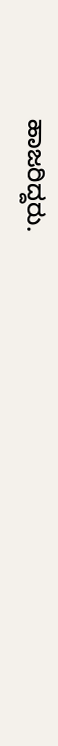ಹಾಜರಿದ್ದರು.